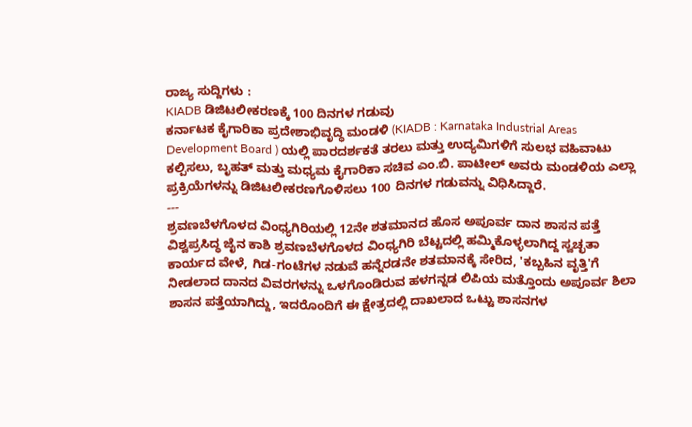ರಾಜ್ಯ ಸುದ್ದಿಗಳು :
KIADB ಡಿಜಿಟಲೀಕರಣಕ್ಕೆ 100 ದಿನಗಳ ಗಡುವು
ಕರ್ನಾಟಕ ಕೈಗಾರಿಕಾ ಪ್ರದೇಶಾಭಿವೃದ್ಧಿ ಮಂಡಳಿ (KIADB : Karnataka Industrial Areas Development Board ) ಯಲ್ಲಿ ಪಾರದರ್ಶಕತೆ ತರಲು ಮತ್ತು ಉದ್ಯಮಿಗಳಿಗೆ ಸುಲಭ ವಹಿವಾಟು ಕಲ್ಪಿಸಲು, ಬೃಹತ್ ಮತ್ತು ಮಧ್ಯಮ ಕೈಗಾರಿಕಾ ಸಚಿವ ಎಂ.ಬಿ. ಪಾಟೀಲ್ ಅವರು ಮಂಡಳಿಯ ಎಲ್ಲಾ ಪ್ರಕ್ರಿಯೆಗಳನ್ನು ಡಿಜಿಟಲೀಕರಣಗೊಳಿಸಲು 100 ದಿನಗಳ ಗಡುವನ್ನು ವಿಧಿಸಿದ್ದಾರೆ.
---
ಶ್ರವಣಬೆಳಗೊಳದ ವಿಂಧ್ಯಗಿರಿಯಲ್ಲಿ 12ನೇ ಶತಮಾನದ ಹೊಸ ಅಪೂರ್ವ ದಾನ ಶಾಸನ ಪತ್ತೆ
ವಿಶ್ವಪ್ರಸಿದ್ಧ ಜೈನ ಕಾಶಿ ಶ್ರವಣಬೆಳಗೊಳದ ವಿಂಧ್ಯಗಿರಿ ಬೆಟ್ಟದಲ್ಲಿ ಹಮ್ಮಿಕೊಳ್ಳಲಾಗಿದ್ದ ಸ್ವಚ್ಛತಾ ಕಾರ್ಯದ ವೇಳೆ, ಗಿಡ-ಗಂಟೆಗಳ ನಡುವೆ ಹನ್ನೆರಡನೇ ಶತಮಾನಕ್ಕೆ ಸೇರಿದ, 'ಕಬ್ಬಹಿನ ವೃತ್ತಿ'ಗೆ ನೀಡಲಾದ ದಾನದ ವಿವರಗಳನ್ನು ಒಳಗೊಂಡಿರುವ ಹಳಗನ್ನಡ ಲಿಪಿಯ ಮತ್ತೊಂದು ಅಪೂರ್ವ ಶಿಲಾ ಶಾಸನ ಪತ್ತೆಯಾಗಿದ್ದು, ಇದರೊಂದಿಗೆ ಈ ಕ್ಷೇತ್ರದಲ್ಲಿ ದಾಖಲಾದ ಒಟ್ಟು ಶಾಸನಗಳ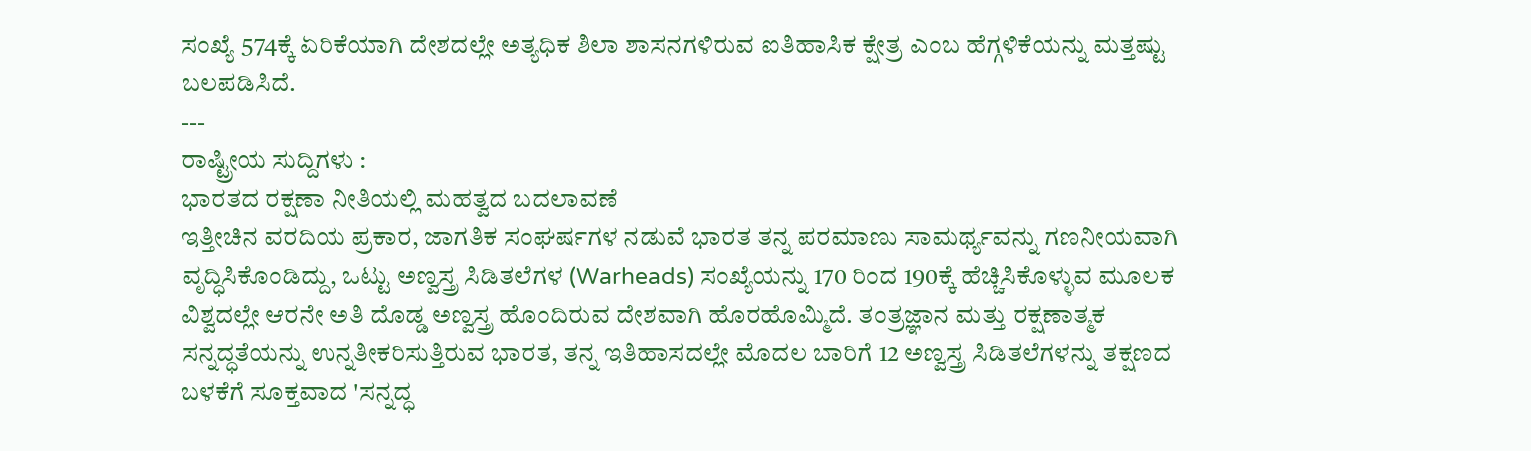ಸಂಖ್ಯೆ 574ಕ್ಕೆ ಏರಿಕೆಯಾಗಿ ದೇಶದಲ್ಲೇ ಅತ್ಯಧಿಕ ಶಿಲಾ ಶಾಸನಗಳಿರುವ ಐತಿಹಾಸಿಕ ಕ್ಷೇತ್ರ ಎಂಬ ಹೆಗ್ಗಳಿಕೆಯನ್ನು ಮತ್ತಷ್ಟು ಬಲಪಡಿಸಿದೆ.
---
ರಾಷ್ಟ್ರೀಯ ಸುದ್ದಿಗಳು :
ಭಾರತದ ರಕ್ಷಣಾ ನೀತಿಯಲ್ಲಿ ಮಹತ್ವದ ಬದಲಾವಣೆ
ಇತ್ತೀಚಿನ ವರದಿಯ ಪ್ರಕಾರ, ಜಾಗತಿಕ ಸಂಘರ್ಷಗಳ ನಡುವೆ ಭಾರತ ತನ್ನ ಪರಮಾಣು ಸಾಮರ್ಥ್ಯವನ್ನು ಗಣನೀಯವಾಗಿ ವೃದ್ಧಿಸಿಕೊಂಡಿದ್ದು, ಒಟ್ಟು ಅಣ್ವಸ್ತ್ರ ಸಿಡಿತಲೆಗಳ (Warheads) ಸಂಖ್ಯೆಯನ್ನು 170 ರಿಂದ 190ಕ್ಕೆ ಹೆಚ್ಚಿಸಿಕೊಳ್ಳುವ ಮೂಲಕ ವಿಶ್ವದಲ್ಲೇ ಆರನೇ ಅತಿ ದೊಡ್ಡ ಅಣ್ವಸ್ತ್ರ ಹೊಂದಿರುವ ದೇಶವಾಗಿ ಹೊರಹೊಮ್ಮಿದೆ. ತಂತ್ರಜ್ಞಾನ ಮತ್ತು ರಕ್ಷಣಾತ್ಮಕ ಸನ್ನದ್ಧತೆಯನ್ನು ಉನ್ನತೀಕರಿಸುತ್ತಿರುವ ಭಾರತ, ತನ್ನ ಇತಿಹಾಸದಲ್ಲೇ ಮೊದಲ ಬಾರಿಗೆ 12 ಅಣ್ವಸ್ತ್ರ ಸಿಡಿತಲೆಗಳನ್ನು ತಕ್ಷಣದ ಬಳಕೆಗೆ ಸೂಕ್ತವಾದ 'ಸನ್ನದ್ಧ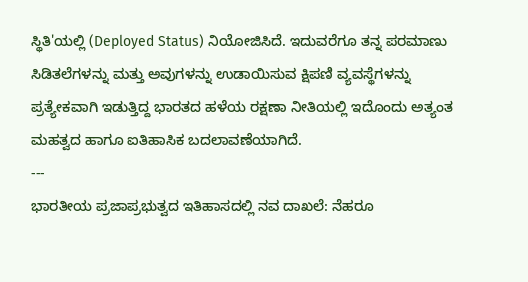ಸ್ಥಿತಿ'ಯಲ್ಲಿ (Deployed Status) ನಿಯೋಜಿಸಿದೆ. ಇದುವರೆಗೂ ತನ್ನ ಪರಮಾಣು ಸಿಡಿತಲೆಗಳನ್ನು ಮತ್ತು ಅವುಗಳನ್ನು ಉಡಾಯಿಸುವ ಕ್ಷಿಪಣಿ ವ್ಯವಸ್ಥೆಗಳನ್ನು ಪ್ರತ್ಯೇಕವಾಗಿ ಇಡುತ್ತಿದ್ದ ಭಾರತದ ಹಳೆಯ ರಕ್ಷಣಾ ನೀತಿಯಲ್ಲಿ ಇದೊಂದು ಅತ್ಯಂತ ಮಹತ್ವದ ಹಾಗೂ ಐತಿಹಾಸಿಕ ಬದಲಾವಣೆಯಾಗಿದೆ.
---
ಭಾರತೀಯ ಪ್ರಜಾಪ್ರಭುತ್ವದ ಇತಿಹಾಸದಲ್ಲಿ ನವ ದಾಖಲೆ: ನೆಹರೂ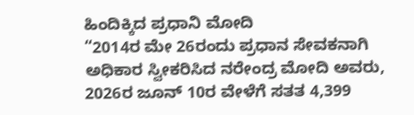ಹಿಂದಿಕ್ಕಿದ ಪ್ರಧಾನಿ ಮೋದಿ
“2014ರ ಮೇ 26ರಂದು ಪ್ರಧಾನ ಸೇವಕನಾಗಿ ಅಧಿಕಾರ ಸ್ವೀಕರಿಸಿದ ನರೇಂದ್ರ ಮೋದಿ ಅವರು, 2026ರ ಜೂನ್ 10ರ ವೇಳೆಗೆ ಸತತ 4,399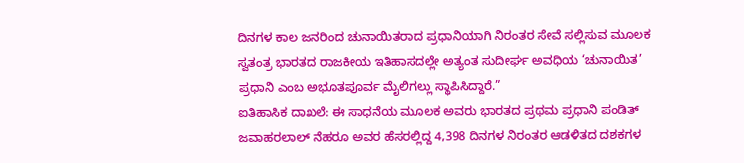ದಿನಗಳ ಕಾಲ ಜನರಿಂದ ಚುನಾಯಿತರಾದ ಪ್ರಧಾನಿಯಾಗಿ ನಿರಂತರ ಸೇವೆ ಸಲ್ಲಿಸುವ ಮೂಲಕ ಸ್ವತಂತ್ರ ಭಾರತದ ರಾಜಕೀಯ ಇತಿಹಾಸದಲ್ಲೇ ಅತ್ಯಂತ ಸುದೀರ್ಘ ಅವಧಿಯ ‘ಚುನಾಯಿತ’ ಪ್ರಧಾನಿ ಎಂಬ ಅಭೂತಪೂರ್ವ ಮೈಲಿಗಲ್ಲು ಸ್ಥಾಪಿಸಿದ್ದಾರೆ.”
ಐತಿಹಾಸಿಕ ದಾಖಲೆ: ಈ ಸಾಧನೆಯ ಮೂಲಕ ಅವರು ಭಾರತದ ಪ್ರಥಮ ಪ್ರಧಾನಿ ಪಂಡಿತ್ ಜವಾಹರಲಾಲ್ ನೆಹರೂ ಅವರ ಹೆಸರಲ್ಲಿದ್ದ 4,398 ದಿನಗಳ ನಿರಂತರ ಆಡಳಿತದ ದಶಕಗಳ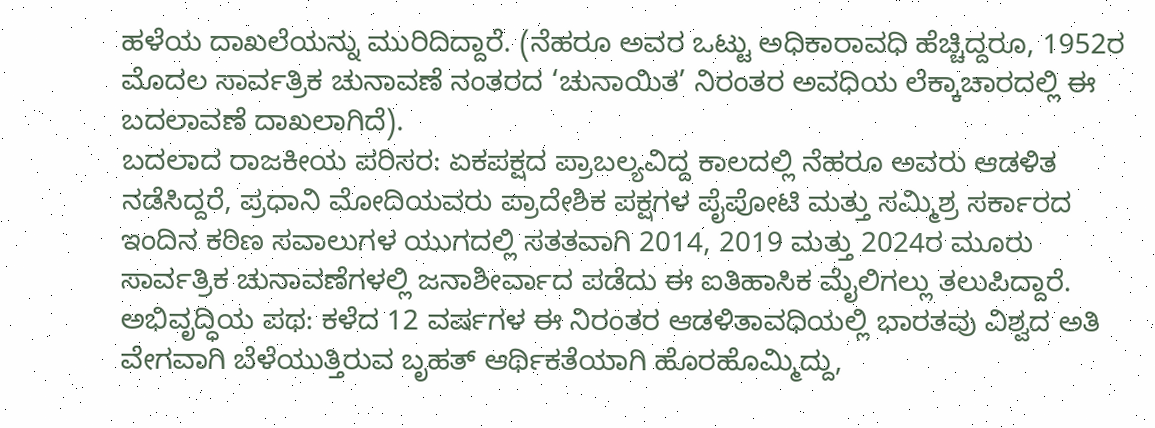ಹಳೆಯ ದಾಖಲೆಯನ್ನು ಮುರಿದಿದ್ದಾರೆ. (ನೆಹರೂ ಅವರ ಒಟ್ಟು ಅಧಿಕಾರಾವಧಿ ಹೆಚ್ಚಿದ್ದರೂ, 1952ರ ಮೊದಲ ಸಾರ್ವತ್ರಿಕ ಚುನಾವಣೆ ನಂತರದ ‘ಚುನಾಯಿತ’ ನಿರಂತರ ಅವಧಿಯ ಲೆಕ್ಕಾಚಾರದಲ್ಲಿ ಈ ಬದಲಾವಣೆ ದಾಖಲಾಗಿದೆ).
ಬದಲಾದ ರಾಜಕೀಯ ಪರಿಸರ: ಏಕಪಕ್ಷದ ಪ್ರಾಬಲ್ಯವಿದ್ದ ಕಾಲದಲ್ಲಿ ನೆಹರೂ ಅವರು ಆಡಳಿತ ನಡೆಸಿದ್ದರೆ, ಪ್ರಧಾನಿ ಮೋದಿಯವರು ಪ್ರಾದೇಶಿಕ ಪಕ್ಷಗಳ ಪೈಪೋಟಿ ಮತ್ತು ಸಮ್ಮಿಶ್ರ ಸರ್ಕಾರದ ಇಂದಿನ ಕಠಿಣ ಸವಾಲುಗಳ ಯುಗದಲ್ಲಿ ಸತತವಾಗಿ 2014, 2019 ಮತ್ತು 2024ರ ಮೂರು ಸಾರ್ವತ್ರಿಕ ಚುನಾವಣೆಗಳಲ್ಲಿ ಜನಾಶೀರ್ವಾದ ಪಡೆದು ಈ ಐತಿಹಾಸಿಕ ಮೈಲಿಗಲ್ಲು ತಲುಪಿದ್ದಾರೆ.
ಅಭಿವೃದ್ಧಿಯ ಪಥ: ಕಳೆದ 12 ವರ್ಷಗಳ ಈ ನಿರಂತರ ಆಡಳಿತಾವಧಿಯಲ್ಲಿ ಭಾರತವು ವಿಶ್ವದ ಅತಿ ವೇಗವಾಗಿ ಬೆಳೆಯುತ್ತಿರುವ ಬೃಹತ್ ಆರ್ಥಿಕತೆಯಾಗಿ ಹೊರಹೊಮ್ಮಿದ್ದು,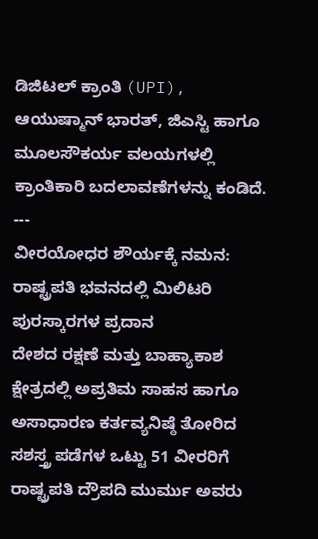ಡಿಜಿಟಲ್ ಕ್ರಾಂತಿ (UPI), ಆಯುಷ್ಮಾನ್ ಭಾರತ್, ಜಿಎಸ್ಟಿ ಹಾಗೂ ಮೂಲಸೌಕರ್ಯ ವಲಯಗಳಲ್ಲಿ ಕ್ರಾಂತಿಕಾರಿ ಬದಲಾವಣೆಗಳನ್ನು ಕಂಡಿದೆ.
---
ವೀರಯೋಧರ ಶೌರ್ಯಕ್ಕೆ ನಮನ: ರಾಷ್ಟ್ರಪತಿ ಭವನದಲ್ಲಿ ಮಿಲಿಟರಿ ಪುರಸ್ಕಾರಗಳ ಪ್ರದಾನ
ದೇಶದ ರಕ್ಷಣೆ ಮತ್ತು ಬಾಹ್ಯಾಕಾಶ ಕ್ಷೇತ್ರದಲ್ಲಿ ಅಪ್ರತಿಮ ಸಾಹಸ ಹಾಗೂ ಅಸಾಧಾರಣ ಕರ್ತವ್ಯನಿಷ್ಠೆ ತೋರಿದ ಸಶಸ್ತ್ರ ಪಡೆಗಳ ಒಟ್ಟು 51 ವೀರರಿಗೆ ರಾಷ್ಟ್ರಪತಿ ದ್ರೌಪದಿ ಮುರ್ಮು ಅವರು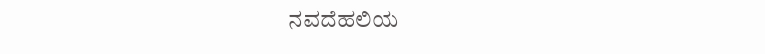ನವದೆಹಲಿಯ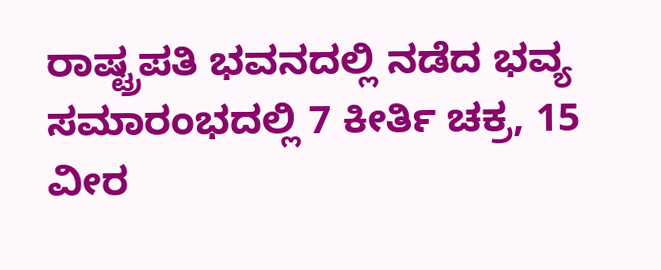ರಾಷ್ಟ್ರಪತಿ ಭವನದಲ್ಲಿ ನಡೆದ ಭವ್ಯ ಸಮಾರಂಭದಲ್ಲಿ 7 ಕೀರ್ತಿ ಚಕ್ರ, 15 ವೀರ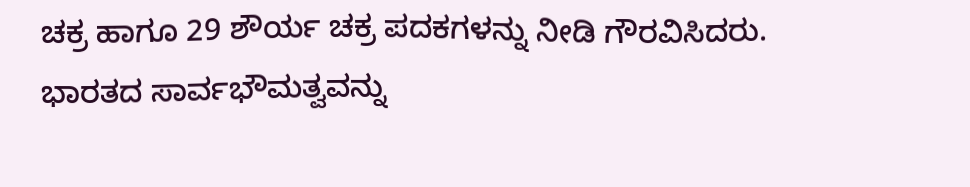ಚಕ್ರ ಹಾಗೂ 29 ಶೌರ್ಯ ಚಕ್ರ ಪದಕಗಳನ್ನು ನೀಡಿ ಗೌರವಿಸಿದರು.
ಭಾರತದ ಸಾರ್ವಭೌಮತ್ವವನ್ನು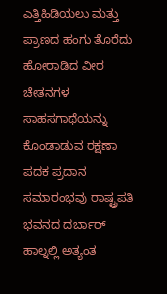ಎತ್ತಿಹಿಡಿಯಲು ಮತ್ತು ಪ್ರಾಣದ ಹಂಗು ತೊರೆದು ಹೋರಾಡಿದ ವೀರ ಚೇತನಗಳ ಸಾಹಸಗಾಥೆಯನ್ನು ಕೊಂಡಾಡುವ ರಕ್ಷಣಾ ಪದಕ ಪ್ರದಾನ ಸಮಾರಂಭವು ರಾಷ್ಟ್ರಪತಿ ಭವನದ ದರ್ಬಾರ್ ಹಾಲ್ನಲ್ಲಿ ಅತ್ಯಂತ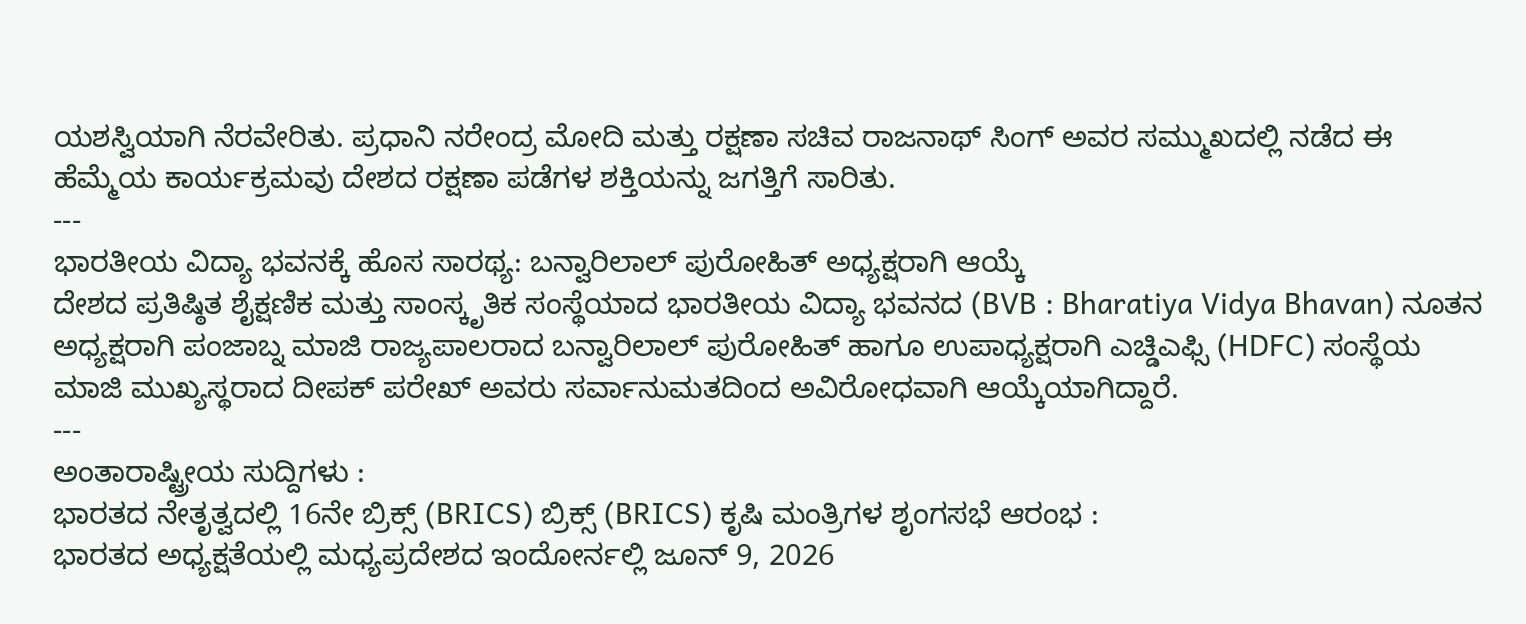ಯಶಸ್ವಿಯಾಗಿ ನೆರವೇರಿತು. ಪ್ರಧಾನಿ ನರೇಂದ್ರ ಮೋದಿ ಮತ್ತು ರಕ್ಷಣಾ ಸಚಿವ ರಾಜನಾಥ್ ಸಿಂಗ್ ಅವರ ಸಮ್ಮುಖದಲ್ಲಿ ನಡೆದ ಈ ಹೆಮ್ಮೆಯ ಕಾರ್ಯಕ್ರಮವು ದೇಶದ ರಕ್ಷಣಾ ಪಡೆಗಳ ಶಕ್ತಿಯನ್ನು ಜಗತ್ತಿಗೆ ಸಾರಿತು.
---
ಭಾರತೀಯ ವಿದ್ಯಾ ಭವನಕ್ಕೆ ಹೊಸ ಸಾರಥ್ಯ: ಬನ್ವಾರಿಲಾಲ್ ಪುರೋಹಿತ್ ಅಧ್ಯಕ್ಷರಾಗಿ ಆಯ್ಕೆ
ದೇಶದ ಪ್ರತಿಷ್ಠಿತ ಶೈಕ್ಷಣಿಕ ಮತ್ತು ಸಾಂಸ್ಕೃತಿಕ ಸಂಸ್ಥೆಯಾದ ಭಾರತೀಯ ವಿದ್ಯಾ ಭವನದ (BVB : Bharatiya Vidya Bhavan) ನೂತನ ಅಧ್ಯಕ್ಷರಾಗಿ ಪಂಜಾಬ್ನ ಮಾಜಿ ರಾಜ್ಯಪಾಲರಾದ ಬನ್ವಾರಿಲಾಲ್ ಪುರೋಹಿತ್ ಹಾಗೂ ಉಪಾಧ್ಯಕ್ಷರಾಗಿ ಎಚ್ಡಿಎಫ್ಸಿ (HDFC) ಸಂಸ್ಥೆಯ ಮಾಜಿ ಮುಖ್ಯಸ್ಥರಾದ ದೀಪಕ್ ಪರೇಖ್ ಅವರು ಸರ್ವಾನುಮತದಿಂದ ಅವಿರೋಧವಾಗಿ ಆಯ್ಕೆಯಾಗಿದ್ದಾರೆ.
---
ಅಂತಾರಾಷ್ಟ್ರೀಯ ಸುದ್ದಿಗಳು :
ಭಾರತದ ನೇತೃತ್ವದಲ್ಲಿ 16ನೇ ಬ್ರಿಕ್ಸ್ (BRICS) ಬ್ರಿಕ್ಸ್ (BRICS) ಕೃಷಿ ಮಂತ್ರಿಗಳ ಶೃಂಗಸಭೆ ಆರಂಭ :
ಭಾರತದ ಅಧ್ಯಕ್ಷತೆಯಲ್ಲಿ ಮಧ್ಯಪ್ರದೇಶದ ಇಂದೋರ್ನಲ್ಲಿ ಜೂನ್ 9, 2026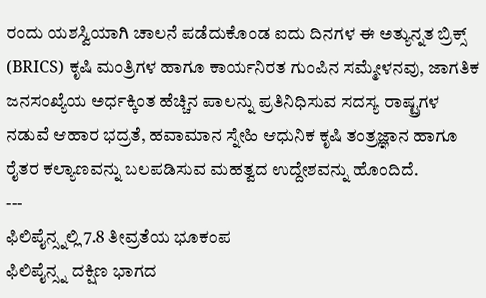ರಂದು ಯಶಸ್ವಿಯಾಗಿ ಚಾಲನೆ ಪಡೆದುಕೊಂಡ ಐದು ದಿನಗಳ ಈ ಅತ್ಯುನ್ನತ ಬ್ರಿಕ್ಸ್ (BRICS) ಕೃಷಿ ಮಂತ್ರಿಗಳ ಹಾಗೂ ಕಾರ್ಯನಿರತ ಗುಂಪಿನ ಸಮ್ಮೇಳನವು, ಜಾಗತಿಕ ಜನಸಂಖ್ಯೆಯ ಅರ್ಧಕ್ಕಿಂತ ಹೆಚ್ಚಿನ ಪಾಲನ್ನು ಪ್ರತಿನಿಧಿಸುವ ಸದಸ್ಯ ರಾಷ್ಟ್ರಗಳ ನಡುವೆ ಆಹಾರ ಭದ್ರತೆ, ಹವಾಮಾನ ಸ್ನೇಹಿ ಆಧುನಿಕ ಕೃಷಿ ತಂತ್ರಜ್ಞಾನ ಹಾಗೂ ರೈತರ ಕಲ್ಯಾಣವನ್ನು ಬಲಪಡಿಸುವ ಮಹತ್ವದ ಉದ್ದೇಶವನ್ನು ಹೊಂದಿದೆ.
---
ಫಿಲಿಪೈನ್ಸ್ನಲ್ಲಿ 7.8 ತೀವ್ರತೆಯ ಭೂಕಂಪ
ಫಿಲಿಪೈನ್ಸ್ನ ದಕ್ಷಿಣ ಭಾಗದ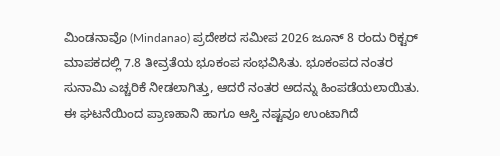ಮಿಂಡನಾವೊ (Mindanao) ಪ್ರದೇಶದ ಸಮೀಪ 2026 ಜೂನ್ 8 ರಂದು ರಿಕ್ಟರ್ ಮಾಪಕದಲ್ಲಿ 7.8 ತೀವ್ರತೆಯ ಭೂಕಂಪ ಸಂಭವಿಸಿತು. ಭೂಕಂಪದ ನಂತರ ಸುನಾಮಿ ಎಚ್ಚರಿಕೆ ನೀಡಲಾಗಿತ್ತು, ಆದರೆ ನಂತರ ಅದನ್ನು ಹಿಂಪಡೆಯಲಾಯಿತು. ಈ ಘಟನೆಯಿಂದ ಪ್ರಾಣಹಾನಿ ಹಾಗೂ ಆಸ್ತಿ ನಷ್ಟವೂ ಉಂಟಾಗಿದೆ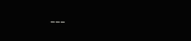---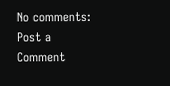No comments:
Post a Comment